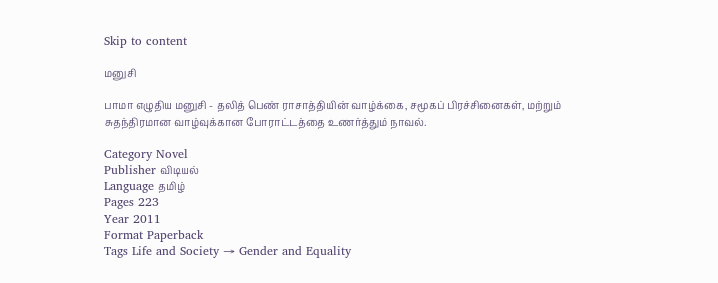Skip to content

மனுசி

பாமா எழுதிய மனுசி - தலித் பெண் ராசாத்தியின் வாழ்க்கை, சமூகப் பிரச்சினைகள், மற்றும் சுதந்திரமான வாழ்வுக்கான போராட்டத்தை உணர்த்தும் நாவல்.

Category Novel
Publisher விடியல்
Language தமிழ்
Pages 223
Year 2011
Format Paperback
Tags Life and Society → Gender and Equality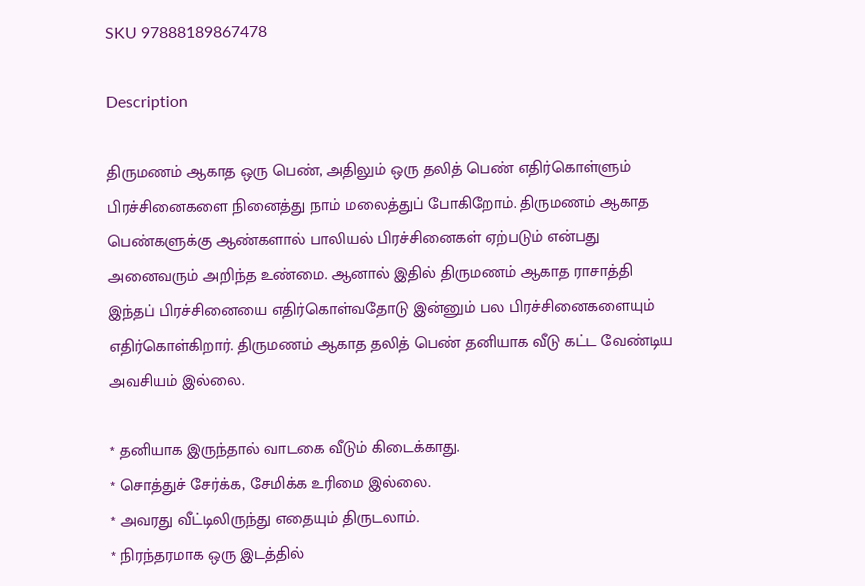SKU 97888189867478

Description

திருமணம் ஆகாத ஒரு பெண், அதிலும் ஒரு தலித் பெண் எதிர்கொள்ளும் பிரச்சினைகளை நினைத்து நாம் மலைத்துப் போகிறோம். திருமணம் ஆகாத பெண்களுக்கு ஆண்களால் பாலியல் பிரச்சினைகள் ஏற்படும் என்பது அனைவரும் அறிந்த உண்மை. ஆனால் இதில் திருமணம் ஆகாத ராசாத்தி இந்தப் பிரச்சினையை எதிர்கொள்வதோடு இன்னும் பல பிரச்சினைகளையும் எதிர்கொள்கிறார். திருமணம் ஆகாத தலித் பெண் தனியாக வீடு கட்ட வேண்டிய அவசியம் இல்லை.

* தனியாக இருந்தால் வாடகை வீடும் கிடைக்காது.
* சொத்துச் சேர்க்க, சேமிக்க உரிமை இல்லை.
* அவரது வீட்டிலிருந்து எதையும் திருடலாம்.
* நிரந்தரமாக ஒரு இடத்தில்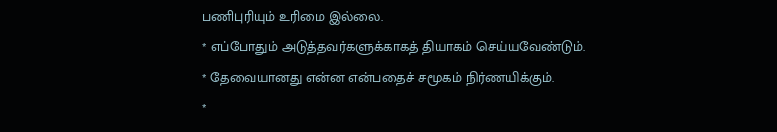பணிபுரியும் உரிமை இல்லை.
* எப்போதும் அடுத்தவர்களுக்காகத் தியாகம் செய்யவேண்டும்.
* தேவையானது என்ன என்பதைச் சமூகம் நிர்ணயிக்கும்.
*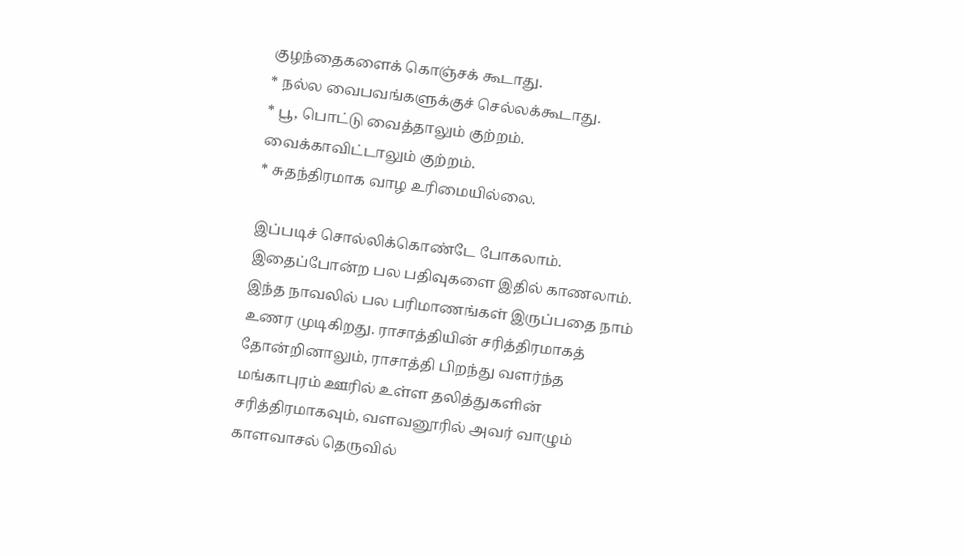குழந்தைகளைக் கொஞ்சக் கூடாது.
* நல்ல வைபவங்களுக்குச் செல்லக்கூடாது.
* பூ, பொட்டு வைத்தாலும் குற்றம். வைக்காவிட்டாலும் குற்றம்.
* சுதந்திரமாக வாழ உரிமையில்லை.

இப்படிச் சொல்லிக்கொண்டே போகலாம். இதைப்போன்ற பல பதிவுகளை இதில் காணலாம். இந்த நாவலில் பல பரிமாணங்கள் இருப்பதை நாம் உணர முடிகிறது. ராசாத்தியின் சரித்திரமாகத் தோன்றினாலும், ராசாத்தி பிறந்து வளர்ந்த மங்காபுரம் ஊரில் உள்ள தலித்துகளின் சரித்திரமாகவும், வளவனூரில் அவர் வாழும் காளவாசல் தெருவில்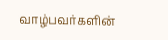வாழ்பவர்களின்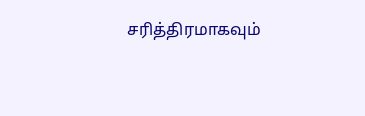சரித்திரமாகவும்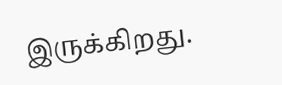இருக்கிறது.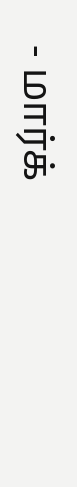- மார்க்